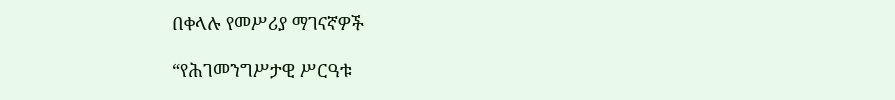በቀላሉ የመሥሪያ ማገናኛዎች

“የሕገመንግሥታዊ ሥርዓቱ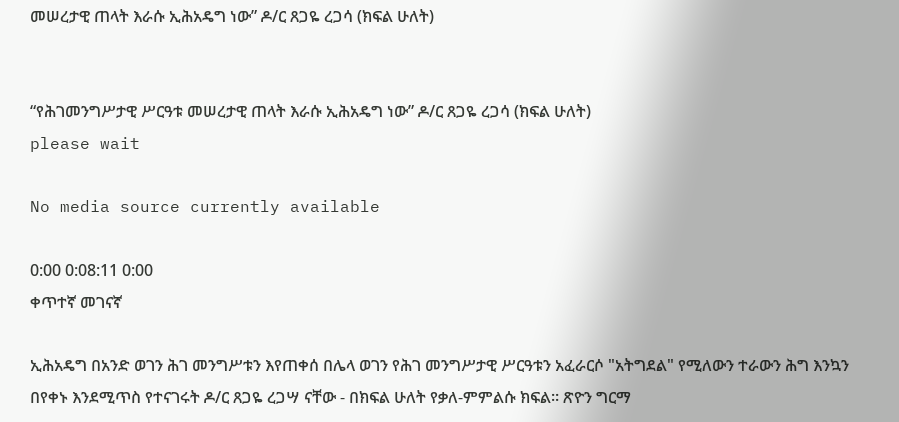መሠረታዊ ጠላት እራሱ ኢሕአዴግ ነው” ዶ/ር ጸጋዬ ረጋሳ (ክፍል ሁለት)


“የሕገመንግሥታዊ ሥርዓቱ መሠረታዊ ጠላት እራሱ ኢሕአዴግ ነው” ዶ/ር ጸጋዬ ረጋሳ (ክፍል ሁለት)
please wait

No media source currently available

0:00 0:08:11 0:00
ቀጥተኛ መገናኛ

ኢሕአዴግ በአንድ ወገን ሕገ መንግሥቱን እየጠቀሰ በሌላ ወገን የሕገ መንግሥታዊ ሥርዓቱን አፈራርሶ "አትግደል" የሚለውን ተራውን ሕግ እንኳን በየቀኑ እንደሚጥስ የተናገሩት ዶ/ር ጸጋዬ ረጋሣ ናቸው - በክፍል ሁለት የቃለ-ምምልሱ ክፍል። ጽዮን ግርማ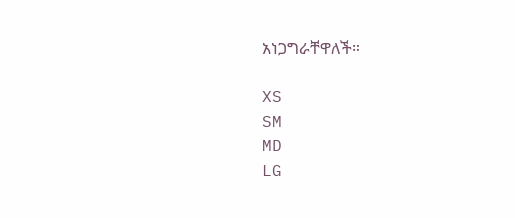አነጋግራቸዋለች።

XS
SM
MD
LG